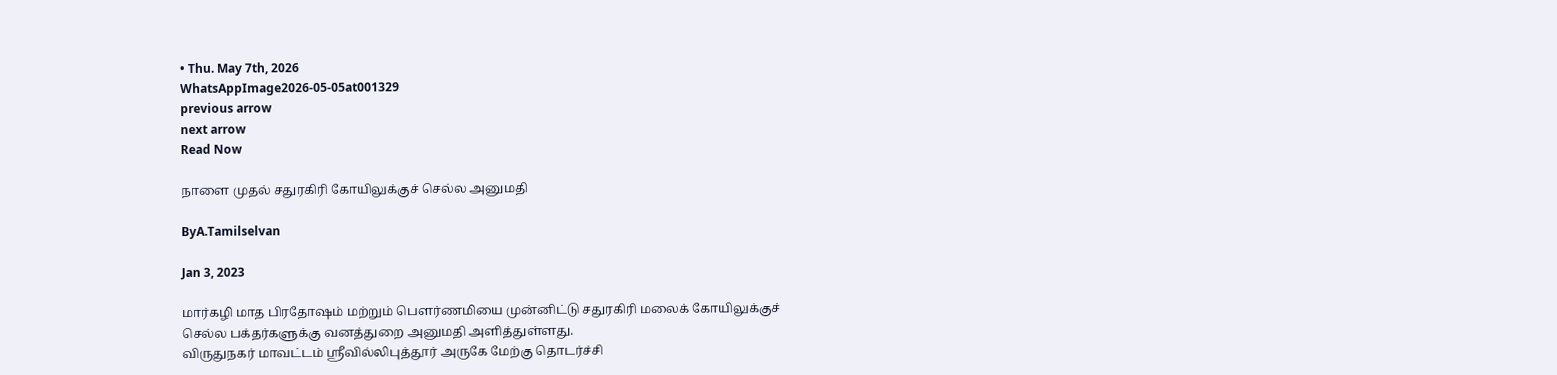• Thu. May 7th, 2026
WhatsAppImage2026-05-05at001329
previous arrow
next arrow
Read Now

நாளை முதல் சதுரகிரி கோயிலுக்குச் செல்ல அனுமதி

ByA.Tamilselvan

Jan 3, 2023

மார்கழி மாத பிரதோஷம் மற்றும் பௌர்ணமியை முன்னிட்டு சதுரகிரி மலைக் கோயிலுக்குச் செல்ல பக்தர்களுக்கு வனத்துறை அனுமதி அளித்துள்ளது.
விருதுநகர் மாவட்டம் ஸ்ரீவில்லிபுத்தூர் அருகே மேற்கு தொடர்ச்சி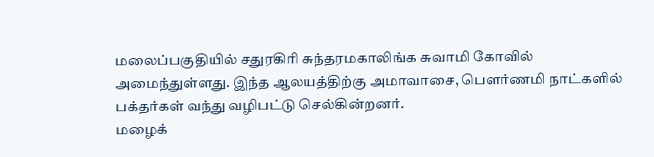மலைப்பகுதியில் சதுரகிரி சுந்தரமகாலிங்க சுவாமி கோவில் அமைந்துள்ளது. இந்த ஆலயத்திற்கு அமாவாசை, பௌர்ணமி நாட்களில் பக்தர்கள் வந்து வழிபட்டு செல்கின்றனர்.
மழைக்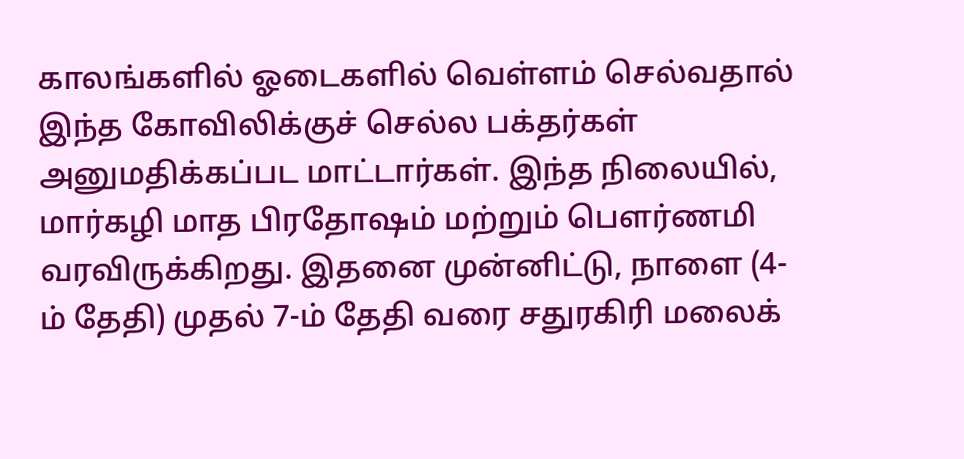காலங்களில் ஓடைகளில் வெள்ளம் செல்வதால் இந்த கோவிலிக்குச் செல்ல பக்தர்கள் அனுமதிக்கப்பட மாட்டார்கள். இந்த நிலையில், மார்கழி மாத பிரதோஷம் மற்றும் பௌர்ணமி வரவிருக்கிறது. இதனை முன்னிட்டு, நாளை (4-ம் தேதி) முதல் 7-ம் தேதி வரை சதுரகிரி மலைக்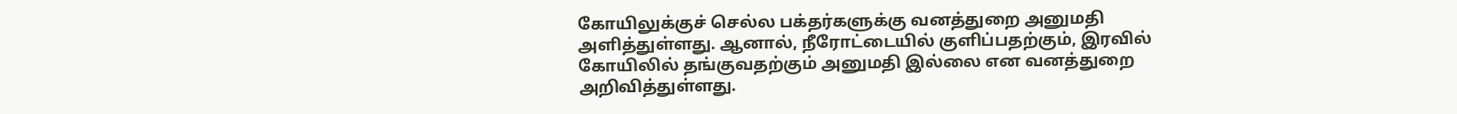கோயிலுக்குச் செல்ல பக்தர்களுக்கு வனத்துறை அனுமதி அளித்துள்ளது. ஆனால், நீரோட்டையில் குளிப்பதற்கும், இரவில் கோயிலில் தங்குவதற்கும் அனுமதி இல்லை என வனத்துறை அறிவித்துள்ளது.